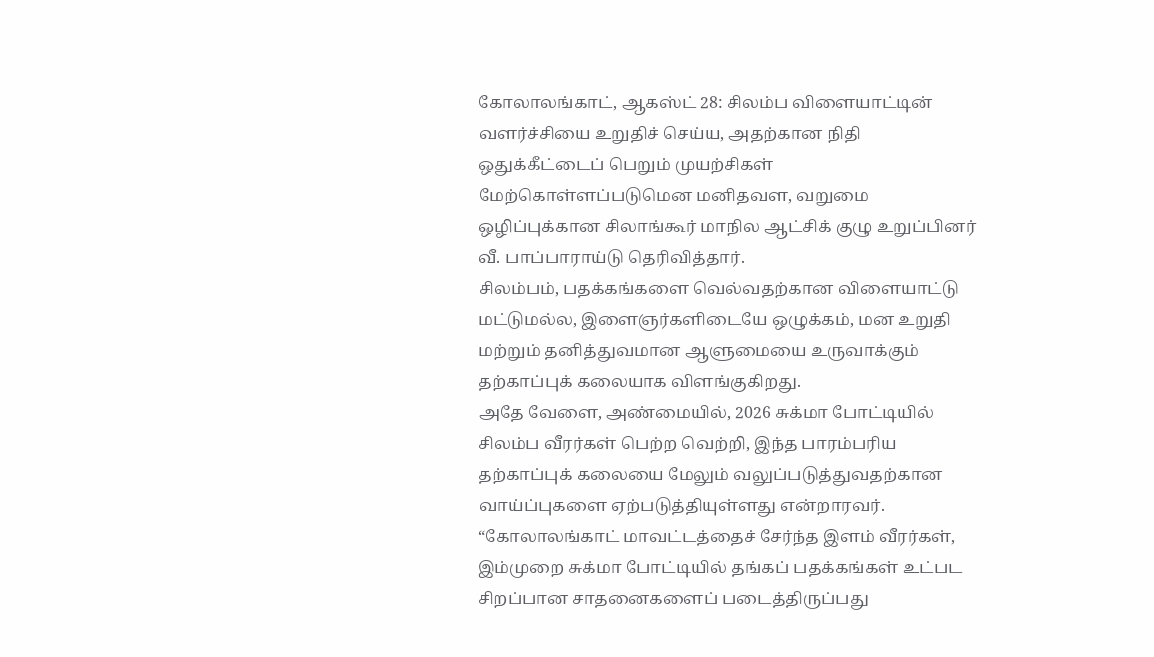கோலாலங்காட், ஆகஸ்ட் 28: சிலம்ப விளையாட்டின் வளர்ச்சியை உறுதிச் செய்ய, அதற்கான நிதி ஒதுக்கீட்டைப் பெறும் முயற்சிகள் மேற்கொள்ளப்படுமென மனிதவள, வறுமை ஒழிப்புக்கான சிலாங்கூர் மாநில ஆட்சிக் குழு உறுப்பினர் வீ. பாப்பாராய்டு தெரிவித்தார்.
சிலம்பம், பதக்கங்களை வெல்வதற்கான விளையாட்டு மட்டுமல்ல, இளைஞர்களிடையே ஒழுக்கம், மன உறுதி மற்றும் தனித்துவமான ஆளுமையை உருவாக்கும் தற்காப்புக் கலையாக விளங்குகிறது.
அதே வேளை, அண்மையில், 2026 சுக்மா போட்டியில் சிலம்ப வீரர்கள் பெற்ற வெற்றி, இந்த பாரம்பரிய தற்காப்புக் கலையை மேலும் வலுப்படுத்துவதற்கான வாய்ப்புகளை ஏற்படுத்தியுள்ளது என்றாரவர்.
“கோலாலங்காட் மாவட்டத்தைச் சேர்ந்த இளம் வீரர்கள், இம்முறை சுக்மா போட்டியில் தங்கப் பதக்கங்கள் உட்பட சிறப்பான சாதனைகளைப் படைத்திருப்பது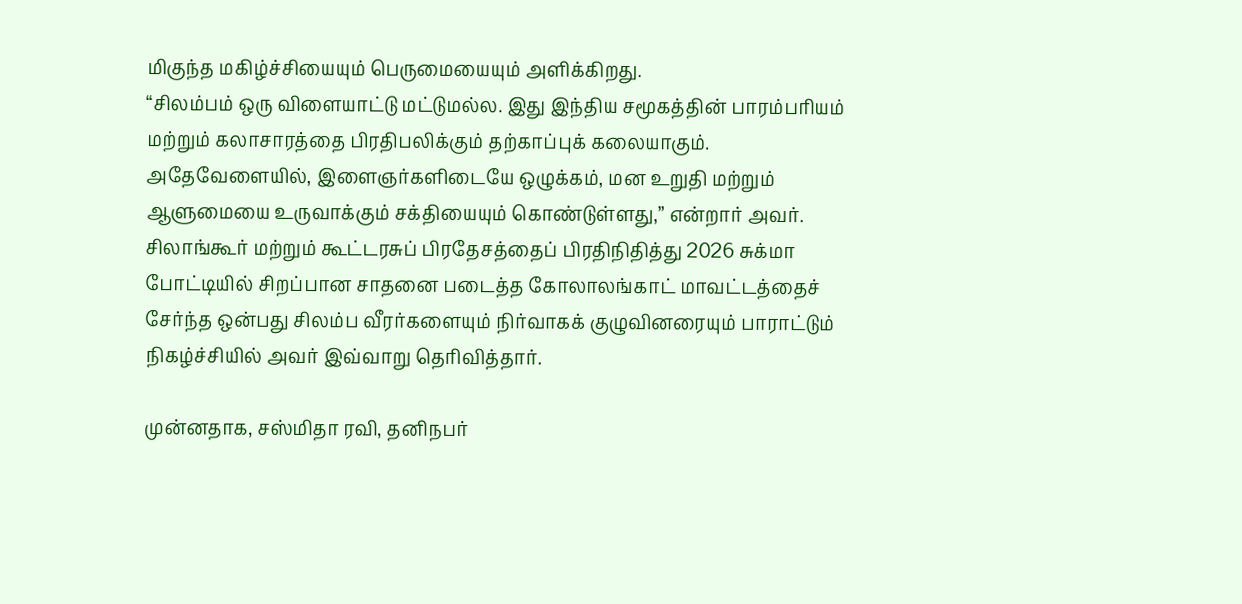மிகுந்த மகிழ்ச்சியையும் பெருமையையும் அளிக்கிறது.
“சிலம்பம் ஒரு விளையாட்டு மட்டுமல்ல. இது இந்திய சமூகத்தின் பாரம்பரியம் மற்றும் கலாசாரத்தை பிரதிபலிக்கும் தற்காப்புக் கலையாகும். அதேவேளையில், இளைஞர்களிடையே ஒழுக்கம், மன உறுதி மற்றும் ஆளுமையை உருவாக்கும் சக்தியையும் கொண்டுள்ளது,” என்றார் அவர்.
சிலாங்கூர் மற்றும் கூட்டரசுப் பிரதேசத்தைப் பிரதிநிதித்து 2026 சுக்மா போட்டியில் சிறப்பான சாதனை படைத்த கோலாலங்காட் மாவட்டத்தைச் சேர்ந்த ஒன்பது சிலம்ப வீரர்களையும் நிர்வாகக் குழுவினரையும் பாராட்டும் நிகழ்ச்சியில் அவர் இவ்வாறு தெரிவித்தார்.

முன்னதாக, சஸ்மிதா ரவி, தனிநபர்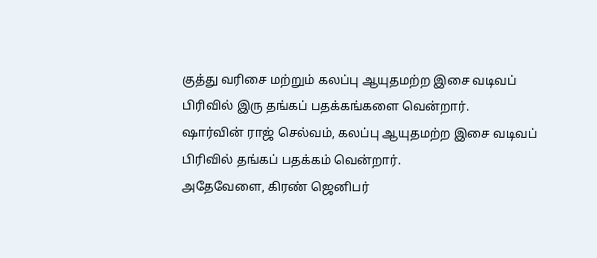குத்து வரிசை மற்றும் கலப்பு ஆயுதமற்ற இசை வடிவப் பிரிவில் இரு தங்கப் பதக்கங்களை வென்றார்.
ஷார்வின் ராஜ் செல்வம், கலப்பு ஆயுதமற்ற இசை வடிவப் பிரிவில் தங்கப் பதக்கம் வென்றார்.
அதேவேளை, கிரண் ஜெனிபர்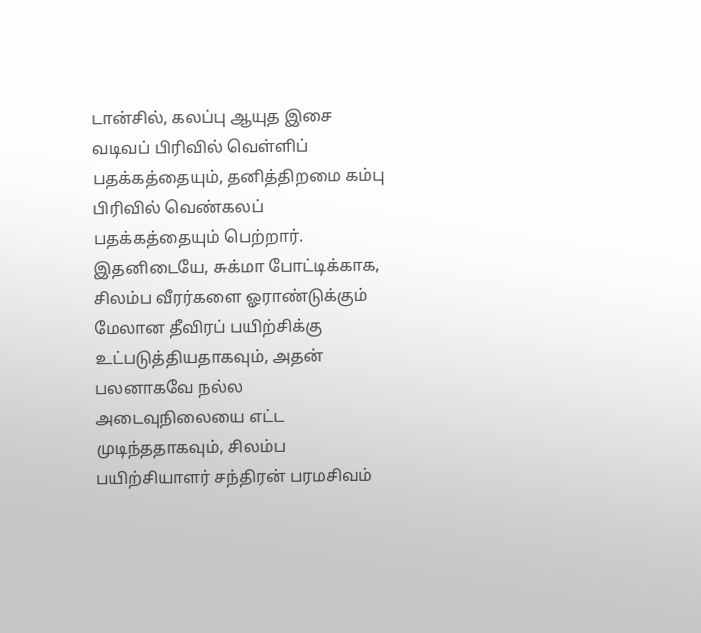டான்சில், கலப்பு ஆயுத இசை வடிவப் பிரிவில் வெள்ளிப் பதக்கத்தையும், தனித்திறமை கம்பு பிரிவில் வெண்கலப் பதக்கத்தையும் பெற்றார்.
இதனிடையே, சுக்மா போட்டிக்காக, சிலம்ப வீரர்களை ஓராண்டுக்கும் மேலான தீவிரப் பயிற்சிக்கு உட்படுத்தியதாகவும், அதன் பலனாகவே நல்ல அடைவுநிலையை எட்ட முடிந்ததாகவும், சிலம்ப பயிற்சியாளர் சந்திரன் பரமசிவம்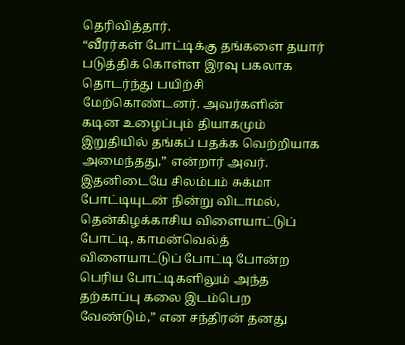தெரிவித்தார்.
“வீரர்கள் போட்டிக்கு தங்களை தயார் படுத்திக் கொள்ள இரவு பகலாக தொடர்ந்து பயிற்சி மேற்கொண்டனர். அவர்களின் கடின உழைப்பும் தியாகமும் இறுதியில் தங்கப் பதக்க வெற்றியாக அமைந்தது,” என்றார் அவர்.
இதனிடையே சிலம்பம் சுக்மா போட்டியுடன் நின்று விடாமல், தென்கிழக்காசிய விளையாட்டுப் போட்டி, காமன்வெல்த் விளையாட்டுப் போட்டி போன்ற பெரிய போட்டிகளிலும் அந்த தற்காப்பு கலை இடம்பெற வேண்டும்,” என சந்திரன் தனது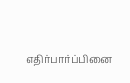எதிர்பார்ப்பினை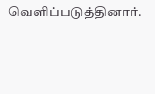வெளிப்படுத்தினார்.